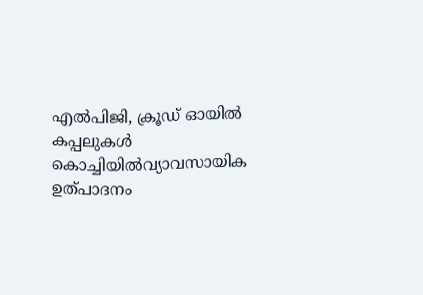എൽപിജി, ക്രൂഡ് ഓയിൽ കപ്പലുകൾ കൊച്ചിയിൽവ്യാവസായിക ഉത്പാദനം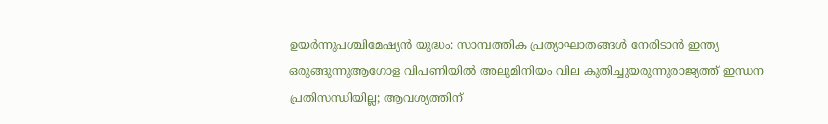ഉയര്‍ന്നുപശ്ചിമേഷ്യൻ യുദ്ധം: സാമ്പത്തിക പ്രത്യാഘാതങ്ങൾ നേരിടാൻ ഇന്ത്യ ഒരുങ്ങുന്നുആഗോള വിപണിയില്‍ അലുമിനിയം വില കുതിച്ചുയരുന്നുരാജ്യത്ത് ഇന്ധന പ്രതിസന്ധിയില്ല; ആവശ്യത്തിന്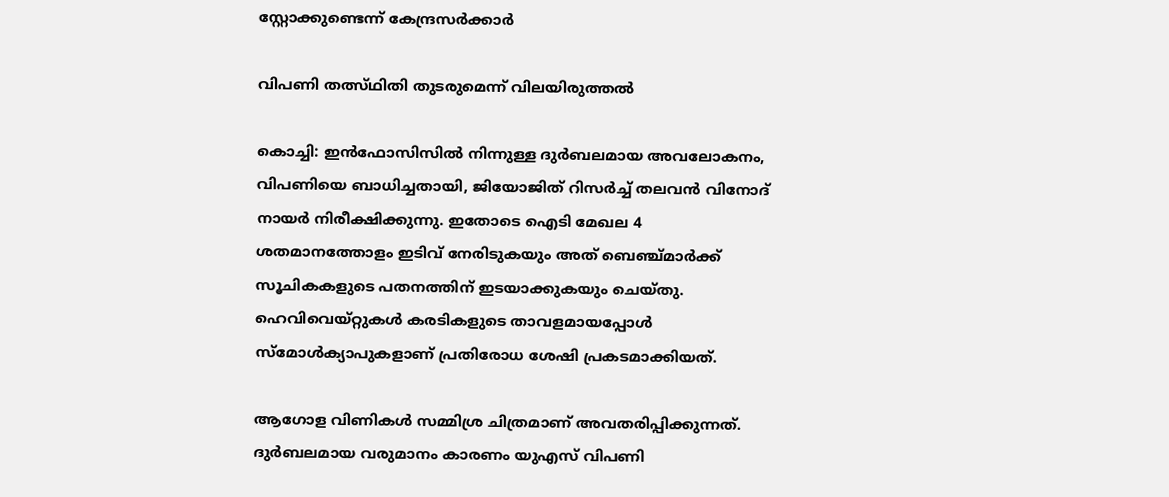സ്റ്റോക്കുണ്ടെന്ന് കേന്ദ്രസര്‍ക്കാര്‍

വിപണി തത്സ്ഥിതി തുടരുമെന്ന് വിലയിരുത്തല്‍

കൊച്ചി: ഇന്‍ഫോസിസില്‍ നിന്നുള്ള ദുര്‍ബലമായ അവലോകനം, വിപണിയെ ബാധിച്ചതായി, ജിയോജിത് റിസര്‍ച്ച് തലവന്‍ വിനോദ് നായര്‍ നിരീക്ഷിക്കുന്നു. ഇതോടെ ഐടി മേഖല 4 ശതമാനത്തോളം ഇടിവ് നേരിടുകയും അത് ബെഞ്ച്മാര്‍ക്ക് സൂചികകളുടെ പതനത്തിന് ഇടയാക്കുകയും ചെയ്തു. ഹെവിവെയ്റ്റുകള്‍ കരടികളുടെ താവളമായപ്പോള്‍ സ്‌മോള്‍ക്യാപുകളാണ് പ്രതിരോധ ശേഷി പ്രകടമാക്കിയത്.

ആഗോള വിണികള്‍ സമ്മിശ്ര ചിത്രമാണ് അവതരിപ്പിക്കുന്നത്. ദുര്‍ബലമായ വരുമാനം കാരണം യുഎസ് വിപണി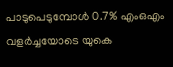പാടുപെടുമ്പോള്‍ 0.7% എംഒഎം വളര്‍ച്ചയോടെ യുകെ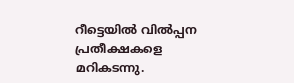റീട്ടെയില്‍ വില്‍പ്പന പ്രതീക്ഷകളെ മറികടന്നു.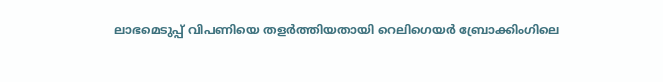ലാഭമെടുപ്പ് വിപണിയെ തളര്‍ത്തിയതായി റെലിഗെയര്‍ ബ്രോക്കിംഗിലെ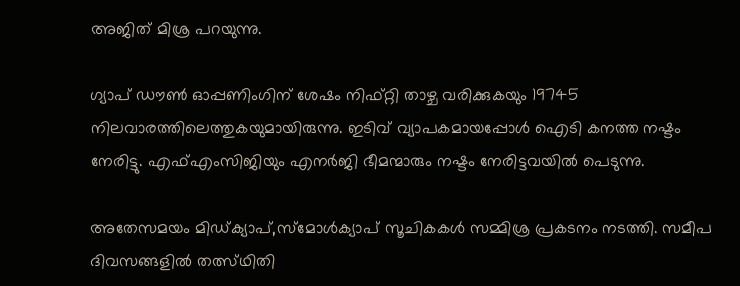അജിത് മിശ്ര പറയുന്നു.

ഗ്യാപ് ഡൗണ്‍ ഓപ്പണിംഗിന് ശേഷം നിഫ്റ്റി താഴ്ച വരിക്കുകയും 19745 നിലവാരത്തിലെത്തുകയുമായിരുന്നു. ഇടിവ് വ്യാപകമായപ്പോള്‍ ഐടി കനത്ത നഷ്ടം നേരിട്ടു. എഫ്എംസിജിയും എനര്‍ജി ഭീമന്മാരും നഷ്ടം നേരിട്ടവയില്‍ പെടുന്നു.

അതേസമയം മിഡ്ക്യാപ്,സ്‌മോള്‍ക്യാപ് സൂചികകള്‍ സമ്മിശ്ര പ്രകടനം നടത്തി. സമീപ ദിവസങ്ങളില്‍ തത്സ്ഥിതി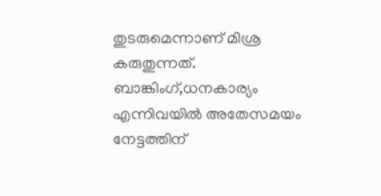തുടരുമെന്നാണ് മിശ്ര കരുതുന്നത്. ബാങ്കിംഗ്,ധനകാര്യം എന്നിവയില്‍ അതേസമയം നേട്ടത്തിന്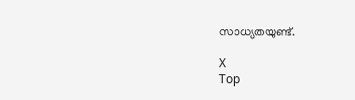സാധ്യതയുണ്ട്.

X
Top